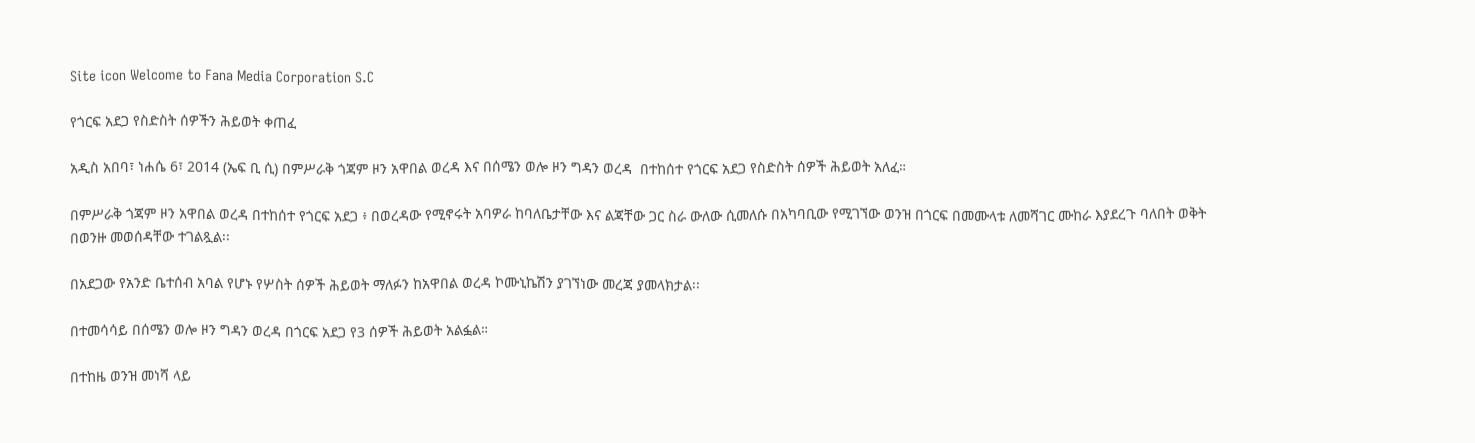Site icon Welcome to Fana Media Corporation S.C

የጎርፍ አደጋ የስድስት ሰዎችን ሕይወት ቀጠፈ

አዲስ አበባ፣ ነሐሴ 6፣ 2014 (ኤፍ ቢ ሲ) በምሥራቅ ጎጃም ዞን አዋበል ወረዳ እና በሰሜን ወሎ ዞን ግዳን ወረዳ  በተከሰተ የጎርፍ አደጋ የስድስት ሰዎች ሕይወት አለፈ።

በምሥራቅ ጎጃም ዞን አዋበል ወረዳ በተከሰተ የጎርፍ አደጋ ፥ በወረዳው የሚኖሩት አባዎራ ከባለቤታቸው እና ልጃቸው ጋር ስራ ውለው ሲመለሱ በአካባቢው የሚገኘው ወንዝ በጎርፍ በመሙላቱ ለመሻገር ሙከራ እያደረጉ ባለበት ወቅት በወንዙ መወሰዳቸው ተገልጿል፡፡

በአደጋው የአንድ ቤተሰብ አባል የሆኑ የሦስት ሰዎች ሕይወት ማለፉን ከአዋበል ወረዳ ኮሙኒኬሽን ያገኘነው መረጃ ያመላክታል፡፡

በተመሳሳይ በሰሜን ወሎ ዞን ግዳን ወረዳ በጎርፍ አደጋ የ3 ሰዎች ሕይወት አልፏል።

በተከዜ ወንዝ መነሻ ላይ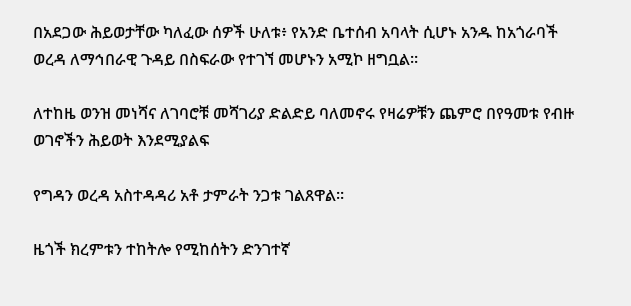በአደጋው ሕይወታቸው ካለፈው ሰዎች ሁለቱ፥ የአንድ ቤተሰብ አባላት ሲሆኑ አንዱ ከአጎራባች ወረዳ ለማኅበራዊ ጉዳይ በስፍራው የተገኘ መሆኑን አሚኮ ዘግቧል።

ለተከዜ ወንዝ መነሻና ለገባሮቹ መሻገሪያ ድልድይ ባለመኖሩ የዛሬዎቹን ጨምሮ በየዓመቱ የብዙ ወገኖችን ሕይወት እንደሚያልፍ

የግዳን ወረዳ አስተዳዳሪ አቶ ታምራት ንጋቱ ገልጸዋል።

ዜጎች ክረምቱን ተከትሎ የሚከሰትን ድንገተኛ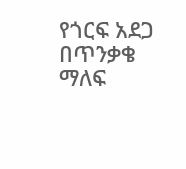የጎርፍ አደጋ በጥንቃቄ ማለፍ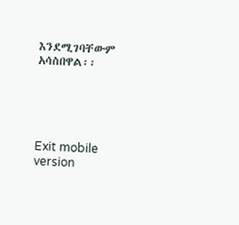እንደሚገባቸውም አሳስበዋል፡፡





Exit mobile version